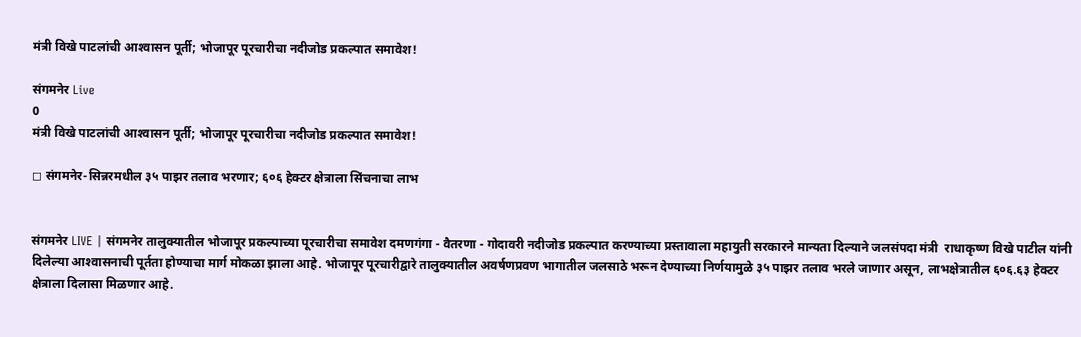मंत्री विखे पाटलांची आश्‍वासन पूर्ती; भोजापूर पूरचारीचा नदीजोड प्रकल्पात समावेश!

संगमनेर Live
0
मंत्री विखे पाटलांची आश्‍वासन पूर्ती; भोजापूर पूरचारीचा नदीजोड प्रकल्पात समावेश!

◻ संगमनेर-सिन्नरमधील ३५ पाझर तलाव भरणार; ६०६ हेक्टर क्षेत्राला सिंचनाचा लाभ


संगमनेर LIVE | संगमनेर तालुक्यातील भोजापूर प्रकल्पाच्या पूरचारीचा समावेश दमणगंगा - वैतरणा - गोदावरी नदीजोड प्रकल्पात करण्याच्या प्रस्तावाला महायुती सरकारने मान्यता दिल्याने जलसंपदा मंत्री  राधाकृष्ण विखे पाटील यांनी दिलेल्या आश्‍वासनाची पूर्तता होण्याचा मार्ग मोकळा झाला आहे. भोजापूर पूरचारीद्वारे तालुक्यातील अवर्षणप्रवण भागातील जलसाठे भरून देण्याच्या निर्णयामुळे ३५ पाझर तलाव भरले जाणार असून, लाभक्षेत्रातील ६०६.६३ हेक्टर क्षेत्राला दिलासा मिळणार आहे.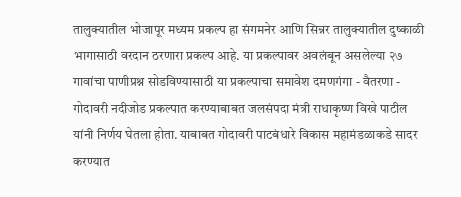तालुक्यातील भोजापूर मध्यम प्रकल्प हा संगमनेर आणि सिन्नर तालुक्यातील दुष्काळी भागासाठी वरदान ठरणारा प्रकल्प आहे. या प्रकल्पावर अवलंबून असलेल्या २७ गावांचा पाणीप्रश्न सोडविण्यासाठी या प्रकल्पाचा समावेश दमणगंगा - वैतरणा - गोदावरी नदीजोड प्रकल्पात करण्याबाबत जलसंपदा मंत्री राधाकृष्ण विखे पाटील यांनी निर्णय घेतला होता. याबाबत गोदावरी पाटबंधारे विकास महामंडळाकडे सादर करण्यात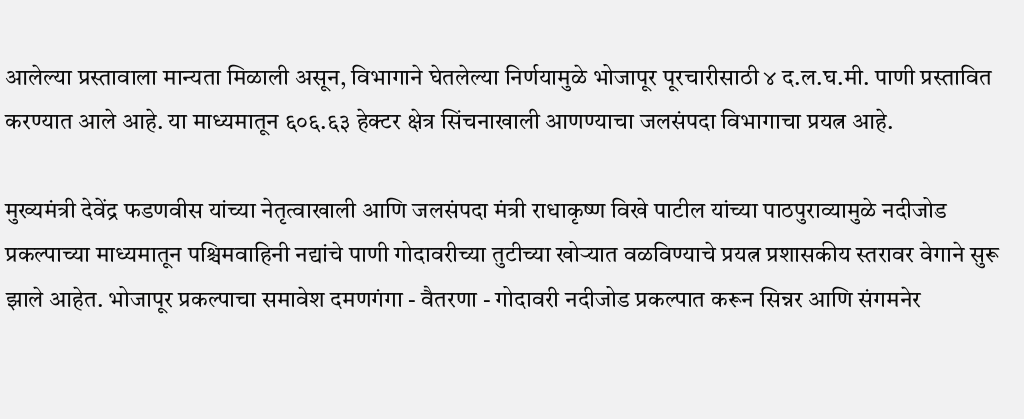आलेल्या प्रस्तावाला मान्यता मिळाली असून, विभागाने घेतलेल्या निर्णयामुळे भोजापूर पूरचारीसाठी ४ द.ल.घ.मी. पाणी प्रस्तावित करण्यात आले आहे. या माध्यमातून ६०६.६३ हेक्टर क्षेत्र सिंचनाखाली आणण्याचा जलसंपदा विभागाचा प्रयत्न आहे.

मुख्यमंत्री देवेंद्र फडणवीस यांच्या नेतृत्वाखाली आणि जलसंपदा मंत्री राधाकृष्ण विखे पाटील यांच्या पाठपुराव्यामुळे नदीजोड प्रकल्पाच्या माध्यमातून पश्चिमवाहिनी नद्यांचे पाणी गोदावरीच्या तुटीच्या खोऱ्यात वळविण्याचे प्रयत्न प्रशासकीय स्तरावर वेगाने सुरू झाले आहेत. भोजापूर प्रकल्पाचा समावेश दमणगंगा - वैतरणा - गोदावरी नदीजोड प्रकल्पात करून सिन्नर आणि संगमनेर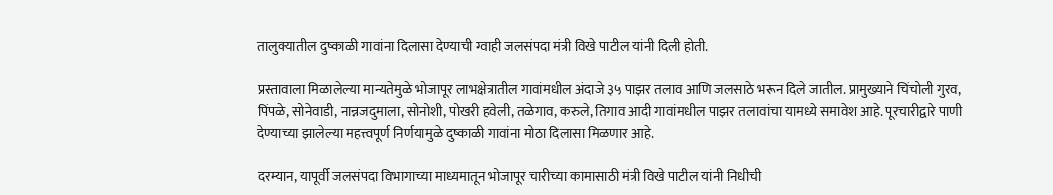तालुक्यातील दुष्काळी गावांना दिलासा देण्याची ग्वाही जलसंपदा मंत्री विखे पाटील यांनी दिली होती.

प्रस्तावाला मिळालेल्या मान्यतेमुळे भोजापूर लाभक्षेत्रातील गावांमधील अंदाजे ३५ पाझर तलाव आणि जलसाठे भरून दिले जातील. प्रामुख्याने चिंचोली गुरव, पिंपळे, सोनेवाडी, नान्नजदुमाला, सोनोशी, पोखरी हवेली, तळेगाव, करुले, तिगाव आदी गावांमधील पाझर तलावांचा यामध्ये समावेश आहे. पूरचारीद्वारे पाणी देण्याच्या झालेल्या महत्त्वपूर्ण निर्णयामुळे दुष्काळी गावांना मोठा दिलासा मिळणार आहे.

दरम्यान, यापूर्वी जलसंपदा विभागाच्या माध्यमातून भोजापूर चारीच्या कामासाठी मंत्री विखे पाटील यांनी निधीची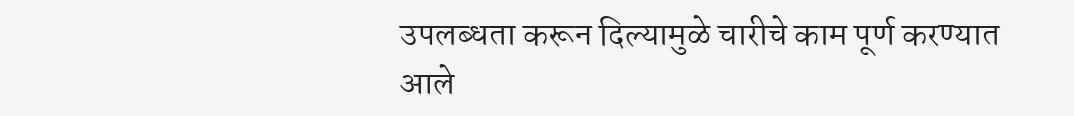उपलब्धता करून दिल्यामुळे चारीचे काम पूर्ण करण्यात आले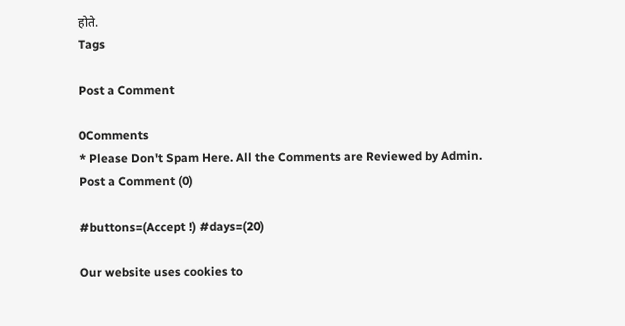होते.
Tags

Post a Comment

0Comments
* Please Don't Spam Here. All the Comments are Reviewed by Admin.
Post a Comment (0)

#buttons=(Accept !) #days=(20)

Our website uses cookies to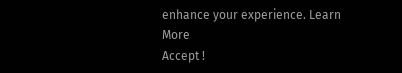enhance your experience. Learn More
Accept !